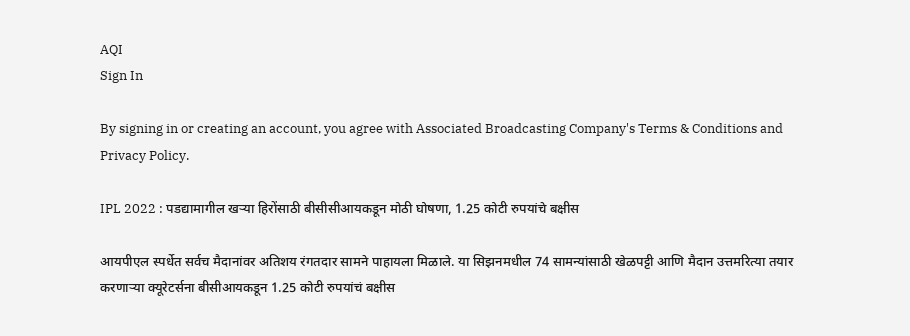AQI
Sign In

By signing in or creating an account, you agree with Associated Broadcasting Company's Terms & Conditions and Privacy Policy.

IPL 2022 : पडद्यामागील खऱ्या हिरोंसाठी बीसीसीआयकडून मोठी घोषणा, 1.25 कोटी रुपयांचे बक्षीस

आयपीएल स्पर्धेत सर्वच मैदानांवर अतिशय रंगतदार सामने पाहायला मिळाले. या सिझनमधील 74 सामन्यांसाठी खेळपट्टी आणि मैदान उत्तमरित्या तयार करणाऱ्या क्यूरेटर्सना बीसीआयकडून 1.25 कोटी रुपयांचं बक्षीस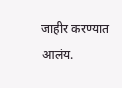जाहीर करण्यात आलंय.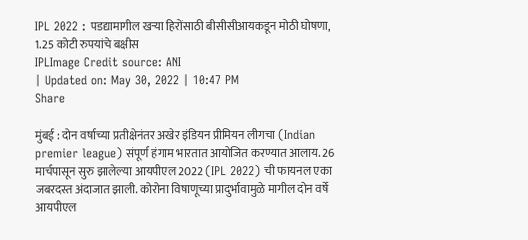IPL 2022 : पडद्यामागील खऱ्या हिरोंसाठी बीसीसीआयकडून मोठी घोषणा, 1.25 कोटी रुपयांचे बक्षीस
IPLImage Credit source: ANI
| Updated on: May 30, 2022 | 10:47 PM
Share

मुंबई : दोन वर्षाच्या प्रतीक्षेनंतर अखेर इंडियन प्रीमियन लीगचा (Indian premier league) संपूर्ण हंगाम भारतात आयोजित करण्यात आलाय. 26 मार्चपासून सुरु झालेल्या आयपीएल 2022 (IPL 2022) ची फायनल एका जबरदस्त अंदाजात झाली. कोरोना विषाणूच्या प्रादुर्भावामुळे मागील दोन वर्षे आयपीएल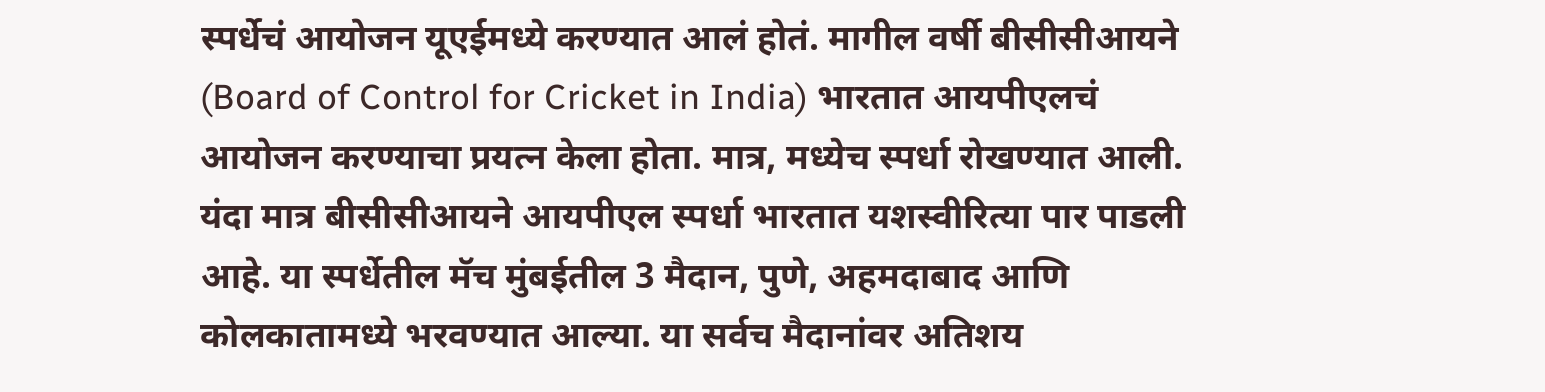स्पर्धेचं आयोजन यूएईमध्ये करण्यात आलं होतं. मागील वर्षी बीसीसीआयने (Board of Control for Cricket in India) भारतात आयपीएलचं आयोजन करण्याचा प्रयत्न केला होता. मात्र, मध्येच स्पर्धा रोखण्यात आली. यंदा मात्र बीसीसीआयने आयपीएल स्पर्धा भारतात यशस्वीरित्या पार पाडली आहे. या स्पर्धेतील मॅच मुंबईतील 3 मैदान, पुणे, अहमदाबाद आणि कोलकातामध्ये भरवण्यात आल्या. या सर्वच मैदानांवर अतिशय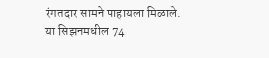रंगतदार सामने पाहायला मिळाले. या सिझनमधील 74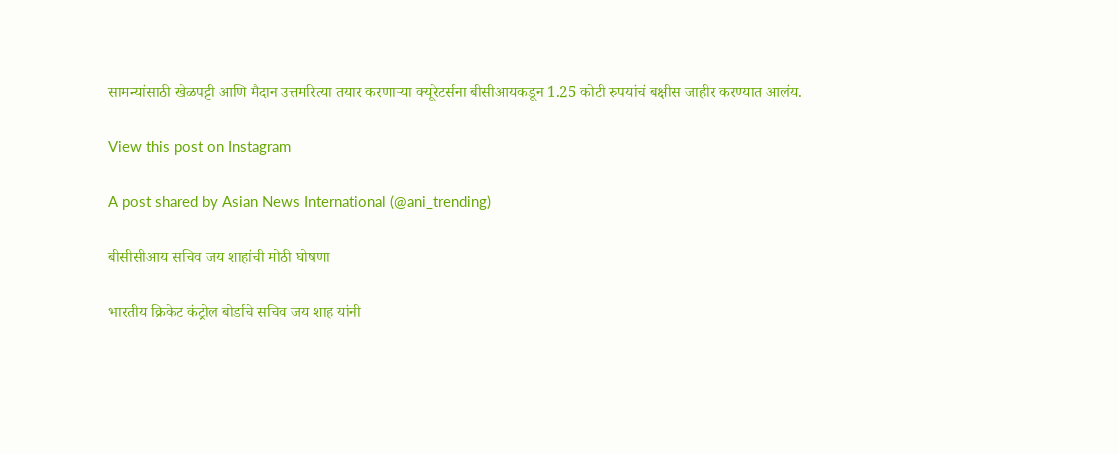सामन्यांसाठी खेळपट्टी आणि मैदान उत्तमरित्या तयार करणाऱ्या क्यूरेटर्सना बीसीआयकडून 1.25 कोटी रुपयांचं बक्षीस जाहीर करण्यात आलंय.

View this post on Instagram

A post shared by Asian News International (@ani_trending)

बीसीसीआय सचिव जय शाहांची मोठी घोषणा

भारतीय क्रिकेट कंट्रोल बोर्डाचे सचिव जय शाह यांनी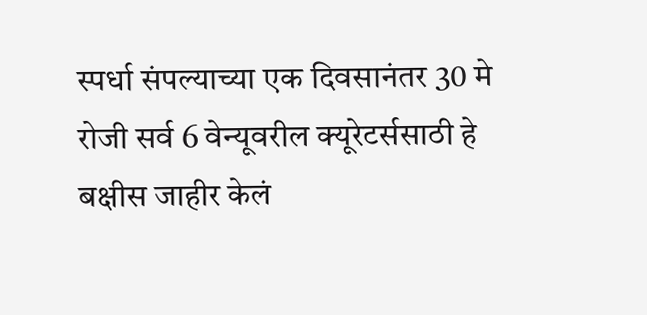स्पर्धा संपल्याच्या एक दिवसानंतर 30 मे रोजी सर्व 6 वेन्यूवरील क्यूरेटर्ससाठी हे बक्षीस जाहीर केलं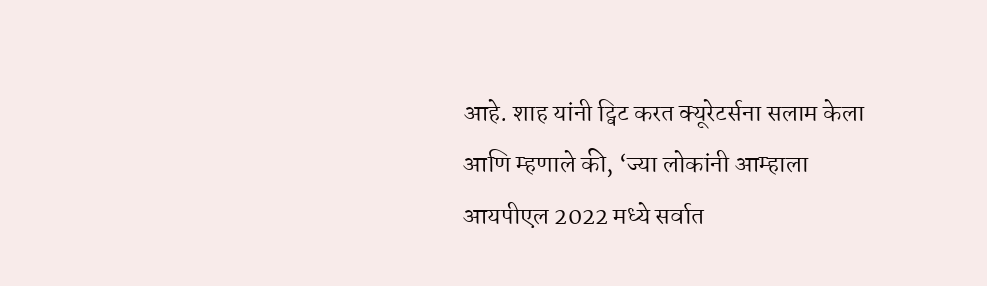आहे. शाह यांनी ट्विट करत क्यूरेटर्सना सलाम केला आणि म्हणाले की, ‘ज्या लोकांनी आम्हाला आयपीएल 2022 मध्ये सर्वात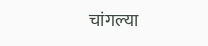चांगल्या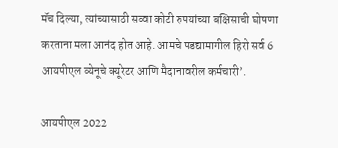मॅच दिल्या, त्यांच्यासाठी सव्वा कोटी रुपयांच्या बक्षिसाची घोषणा करताना मला आनंद होत आहे. आमचे पडद्यामागील हिरो सर्व 6 आयपीएल व्येनूचे क्यूरेटर आणि मैदानावरील कर्मचारी’.

आयपीएल 2022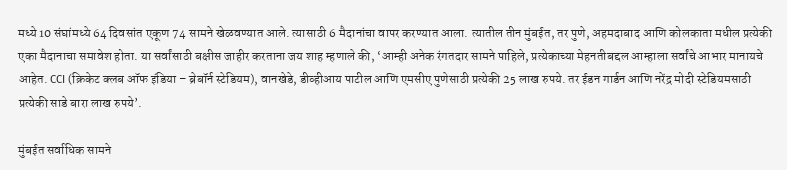मध्ये 10 संघांमध्ये 64 दिवसांत एकूण 74 सामने खेळवण्यात आले. त्यासाठी 6 मैदानांचा वापर करण्यात आला. त्यातील तीन मुंबईत, तर पुणे, अहमदाबाद आणि कोलकाता मधील प्रत्येकी एका मैदानाचा समावेश होता. या सर्वांसाठी बक्षीस जाहीर करताना जय शाह म्हणाले की, ‘आम्ही अनेक रंगतदार सामने पाहिले, प्रत्येकाच्या मेहनतीबद्दल आम्हाला सर्वांचे आभार मानायचे आहेत. CCI (क्रिकेट क्लब ऑफ इंडिया – ब्रेबॉर्न स्टेडियम), वानखेडे, डीव्हीआय पाटील आणि एमसीए पुणेसाठी प्रत्येकी 25 लाख रुपये. तर ईडन गार्डन आणि नरेंद्र मोदी स्टेडियमसाठी प्रत्येकी साडे बारा लाख रुपये’.

मुंबईत सर्वाधिक सामने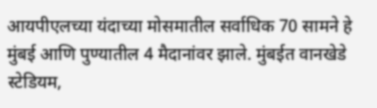आयपीएलच्या यंदाच्या मोसमातील सर्वाधिक 70 सामने हे मुंबई आणि पुण्यातील 4 मैदानांवर झाले. मुंबईत वानखेडे स्टेडियम,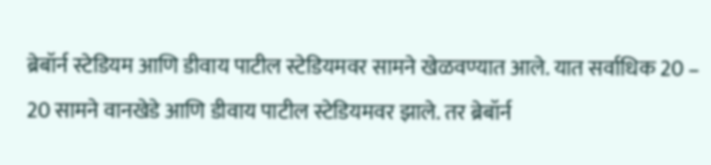ब्रेबॉर्न स्टेडियम आणि डीवाय पाटील स्टेडियमवर सामने खेळवण्यात आले. यात सर्वाधिक 20 – 20 सामने वानखेडे आणि डीवाय पाटील स्टेडियमवर झाले. तर ब्रेबॉर्न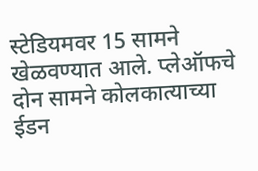स्टेडियमवर 15 सामने खेळवण्यात आले. प्लेऑफचे दोन सामने कोलकात्याच्या ईडन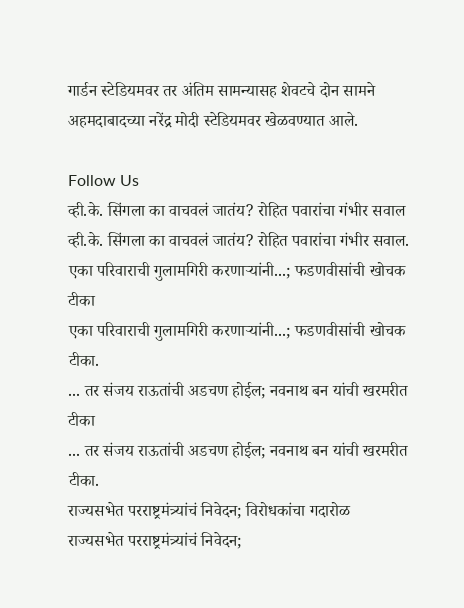गार्डन स्टेडियमवर तर अंतिम सामन्यासह शेवटचे दोन सामने अहमदाबादच्या नरेंद्र मोदी स्टेडियमवर खेळवण्यात आले.

Follow Us
व्ही.के. सिंगला का वाचवलं जातंय? रोहित पवारांचा गंभीर सवाल
व्ही.के. सिंगला का वाचवलं जातंय? रोहित पवारांचा गंभीर सवाल.
एका परिवाराची गुलामगिरी करणाऱ्यांनी...; फडणवीसांची खोचक टीका
एका परिवाराची गुलामगिरी करणाऱ्यांनी...; फडणवीसांची खोचक टीका.
... तर संजय राऊतांची अडचण होईल; नवनाथ बन यांची खरमरीत टीका
... तर संजय राऊतांची अडचण होईल; नवनाथ बन यांची खरमरीत टीका.
राज्यसभेत परराष्ट्रमंत्र्यांचं निवेदन; विरोधकांचा गदारोळ
राज्यसभेत परराष्ट्रमंत्र्यांचं निवेदन;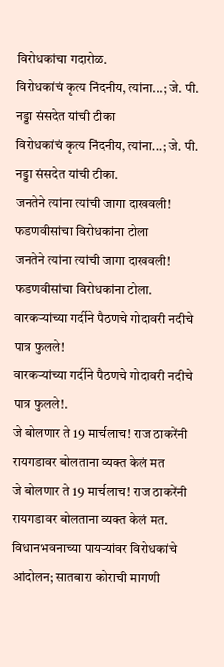विरोधकांचा गदारोळ.
विरोधकांचं कृत्य निंदनीय, त्यांना...; जे. पी. नड्डा संसदेत यांची टीका
विरोधकांचं कृत्य निंदनीय, त्यांना...; जे. पी. नड्डा संसदेत यांची टीका.
जनतेने त्यांना त्यांची जागा दाखवली! फडणवीसांचा विरोधकांना टोला
जनतेने त्यांना त्यांची जागा दाखवली! फडणवीसांचा विरोधकांना टोला.
वारकऱ्यांच्या गर्दीने पैठणचे गोदावरी नदीचे पात्र फुलले!
वारकऱ्यांच्या गर्दीने पैठणचे गोदावरी नदीचे पात्र फुलले!.
जे बोलणार ते 19 मार्चलाच! राज ठाकरेंनी रायगडावर बोलताना व्यक्त केलं मत
जे बोलणार ते 19 मार्चलाच! राज ठाकरेंनी रायगडावर बोलताना व्यक्त केलं मत.
विधानभवनाच्या पायऱ्यांवर विरोधकांचे आंदोलन; सातबारा कोराची मागणी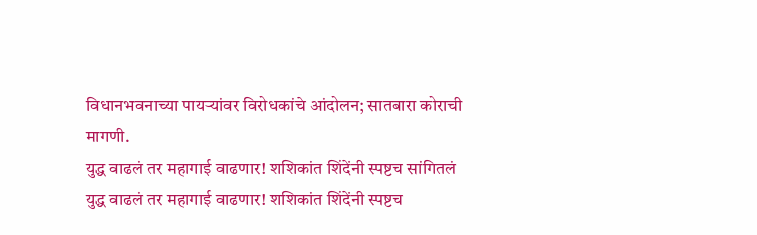विधानभवनाच्या पायऱ्यांवर विरोधकांचे आंदोलन; सातबारा कोराची मागणी.
युद्ध वाढलं तर महागाई वाढणार! शशिकांत शिंदेंनी स्पष्टच सांगितलं
युद्ध वाढलं तर महागाई वाढणार! शशिकांत शिंदेंनी स्पष्टच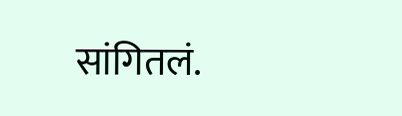सांगितलं.